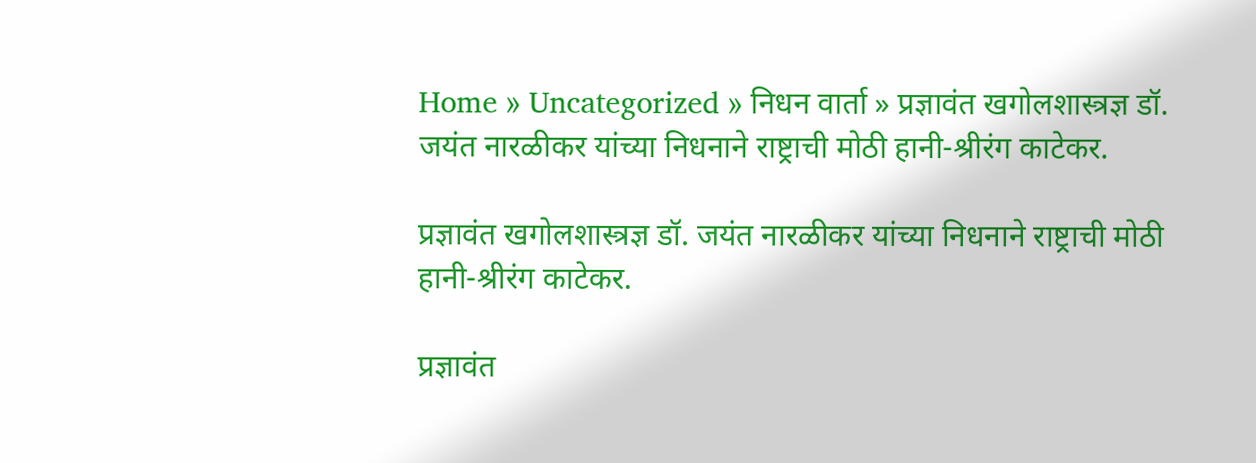Home » Uncategorized » निधन वार्ता » प्रज्ञावंत खगोलशास्त्रज्ञ डॉ. जयंत नारळीकर यांच्या निधनाने राष्ट्राची मोठी हानी-श्रीरंग काटेकर.

प्रज्ञावंत खगोलशास्त्रज्ञ डॉ. जयंत नारळीकर यांच्या निधनाने राष्ट्राची मोठी हानी-श्रीरंग काटेकर.

प्रज्ञावंत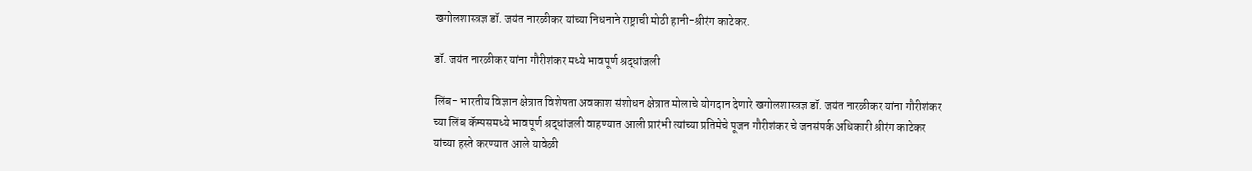खगोलशास्त्रज्ञ डॉ. जयंत नारळीकर यांच्या निधनाने राष्ट्राची मोठी हानी-श्रीरंग काटेकर.

डॉ. जयंत नारळीकर यांना गौरीशंकर मध्ये भावपूर्ण श्रद्धांजली

लिंब- भारतीय विज्ञान क्षेत्रात विशेषता अवकाश संशोधन क्षेत्रात मोलाचे योगदान देणारे खगोलशास्त्रज्ञ डॉ. जयंत नारळीकर यांना गौरीशंकर च्या लिंब कॅम्पसमध्ये भावपूर्ण श्रद्धांजली वाहण्यात आली प्रारंभी त्यांच्या प्रतिमेचे पूजन गौरीशंकर चे जनसंपर्क अधिकारी श्रीरंग काटेकर यांच्या हस्ते करण्यात आले यावेळी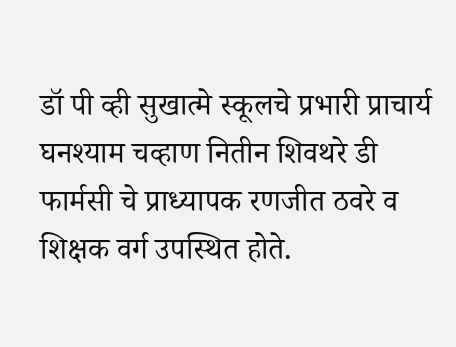डॉ पी व्ही सुखात्मे स्कूलचे प्रभारी प्राचार्य घनश्याम चव्हाण नितीन शिवथरे डी फार्मसी चे प्राध्यापक रणजीत ठवरे व शिक्षक वर्ग उपस्थित होते.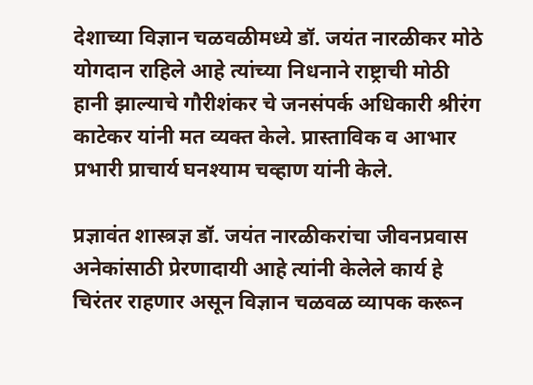देशाच्या विज्ञान चळवळीमध्ये डॉ. जयंत नारळीकर मोठे योगदान राहिले आहे त्यांच्या निधनाने राष्ट्राची मोठी हानी झाल्याचे गौरीशंकर चे जनसंपर्क अधिकारी श्रीरंग काटेकर यांनी मत व्यक्त केले. प्रास्ताविक व आभार प्रभारी प्राचार्य घनश्याम चव्हाण यांनी केले.

प्रज्ञावंत शास्त्रज्ञ डॉ. जयंत नारळीकरांचा जीवनप्रवास अनेकांसाठी प्रेरणादायी आहे त्यांनी केलेले कार्य हे चिरंतर राहणार असून विज्ञान चळवळ व्यापक करून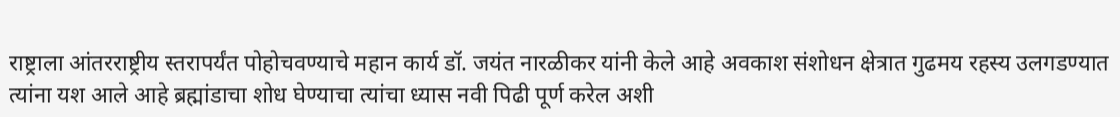राष्ट्राला आंतरराष्ट्रीय स्तरापर्यंत पोहोचवण्याचे महान कार्य डॉ. जयंत नारळीकर यांनी केले आहे अवकाश संशोधन क्षेत्रात गुढमय रहस्य उलगडण्यात त्यांना यश आले आहे ब्रह्मांडाचा शोध घेण्याचा त्यांचा ध्यास नवी पिढी पूर्ण करेल अशी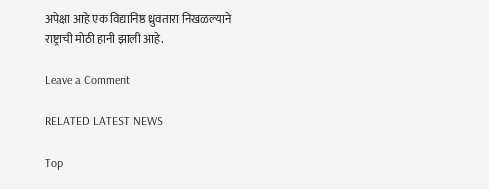अपेक्षा आहे एक विद्यानिष्ठ ध्रुवतारा निखळल्याने राष्ट्राची मोठी हानी झाली आहे.

Leave a Comment

RELATED LATEST NEWS

Top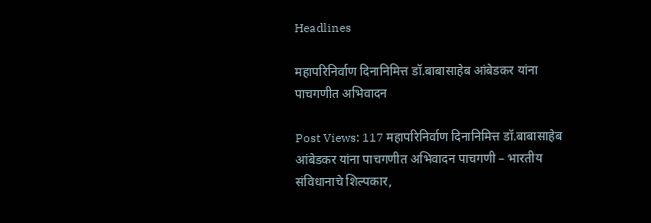Headlines

महापरिनिर्वाण दिनानिमित्त डॉ.बाबासाहेब आंबेडकर यांना पाचगणीत अभिवादन

Post Views: 117 महापरिनिर्वाण दिनानिमित्त डॉ.बाबासाहेब आंबेडकर यांना पाचगणीत अभिवादन पाचगणी – भारतीय संविधानाचे शिल्पकार,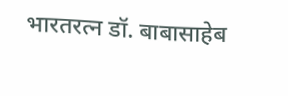भारतरत्न डॉ. बाबासाहेब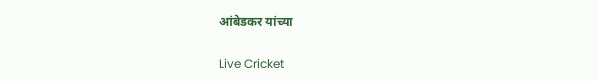आंबेडकर यांच्या

Live Cricket